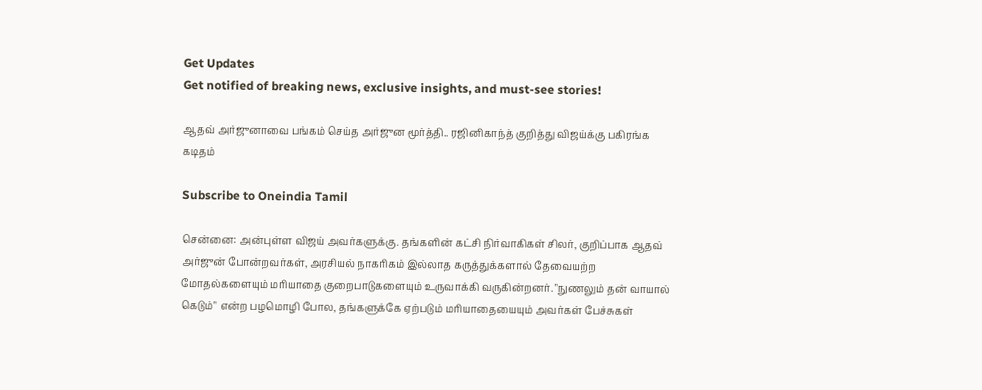Get Updates
Get notified of breaking news, exclusive insights, and must-see stories!

ஆதவ் அர்ஜுனாவை பங்கம் செய்த அர்ஜுன மூர்த்தி.. ரஜினிகாந்த் குறித்து விஜய்க்கு பகிரங்க கடிதம்

Subscribe to Oneindia Tamil

சென்னை: அன்புள்ள விஜய் அவர்களுக்கு. தங்களின் கட்சி நிர்வாகிகள் சிலர், குறிப்பாக ஆதவ் அர்ஜுன் போன்றவர்கள், அரசியல் நாகரிகம் இல்லாத கருத்துக்களால் தேவையற்ற மோதல்களையும் மரியாதை குறைபாடுகளையும் உருவாக்கி வருகின்றனர். "நுணலும் தன் வாயால் கெடும்" என்ற பழமொழி போல, தங்களுக்கே ஏற்படும் மரியாதையையும் அவர்கள் பேச்சுகள்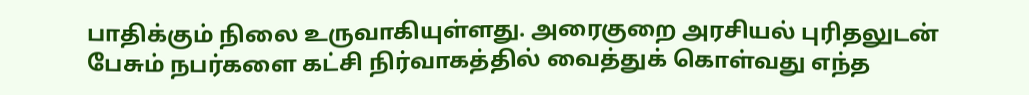பாதிக்கும் நிலை உருவாகியுள்ளது. அரைகுறை அரசியல் புரிதலுடன் பேசும் நபர்களை கட்சி நிர்வாகத்தில் வைத்துக் கொள்வது எந்த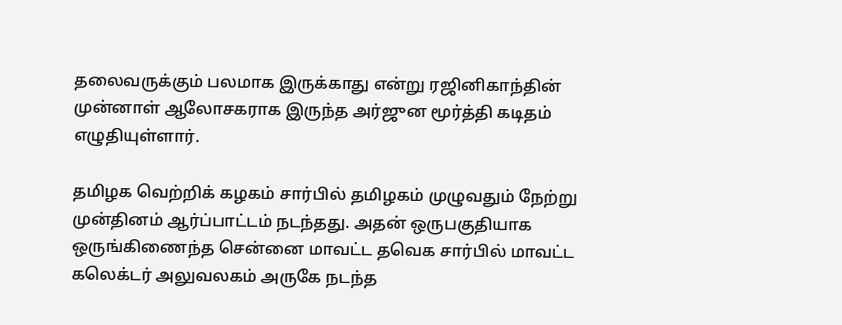தலைவருக்கும் பலமாக இருக்காது என்று ரஜினிகாந்தின் முன்னாள் ஆலோசகராக இருந்த அர்ஜுன மூர்த்தி கடிதம் எழுதியுள்ளார்.

தமிழக வெற்றிக் கழகம் சார்பில் தமிழகம் முழுவதும் நேற்று முன்தினம் ஆர்ப்பாட்டம் நடந்தது. அதன் ஒருபகுதியாக ஒருங்கிணைந்த சென்னை மாவட்ட தவெக சார்பில் மாவட்ட கலெக்டர் அலுவலகம் அருகே நடந்த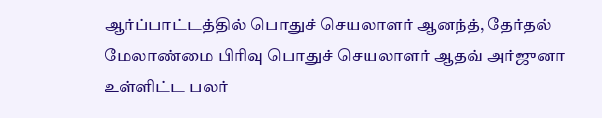ஆர்ப்பாட்டத்தில் பொதுச் செயலாளர் ஆனந்த், தேர்தல் மேலாண்மை பிரிவு பொதுச் செயலாளர் ஆதவ் அர்ஜுனா உள்ளிட்ட பலர்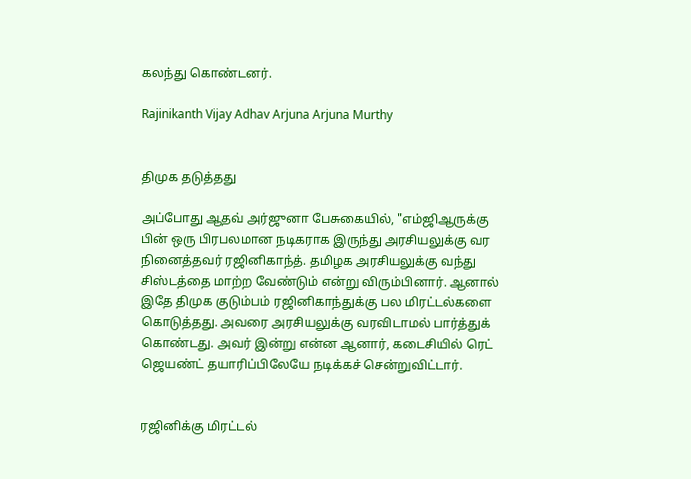கலந்து கொண்டனர்.

Rajinikanth Vijay Adhav Arjuna Arjuna Murthy


திமுக தடுத்தது

அப்போது ஆதவ் அர்ஜுனா பேசுகையில், "எம்ஜிஆருக்கு பின் ஒரு பிரபலமான நடிகராக இருந்து அரசியலுக்கு வர நினைத்தவர் ரஜினிகாந்த். தமிழக அரசியலுக்கு வந்து சிஸ்டத்தை மாற்ற வேண்டும் என்று விரும்பினார். ஆனால் இதே திமுக குடும்பம் ரஜினிகாந்துக்கு பல மிரட்டல்களை கொடுத்தது. அவரை அரசியலுக்கு வரவிடாமல் பார்த்துக் கொண்டது. அவர் இன்று என்ன ஆனார், கடைசியில் ரெட் ஜெயண்ட் தயாரிப்பிலேயே நடிக்கச் சென்றுவிட்டார்.


ரஜினிக்கு மிரட்டல்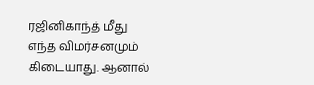ரஜினிகாந்த் மீது எந்த விமர்சனமும் கிடையாது. ஆனால்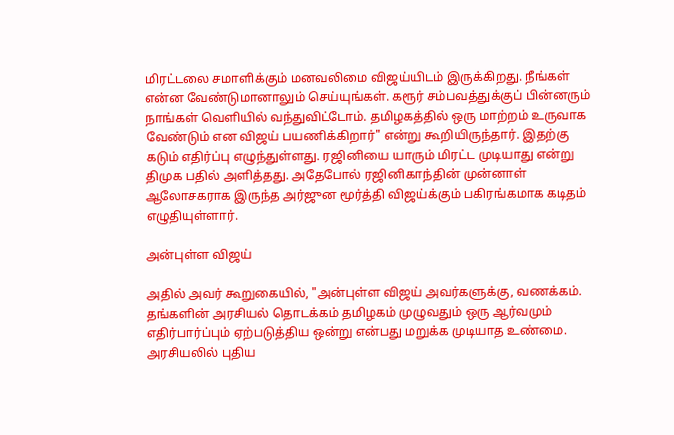மிரட்டலை சமாளிக்கும் மனவலிமை விஜய்யிடம் இருக்கிறது. நீங்கள் என்ன வேண்டுமானாலும் செய்யுங்கள். கரூர் சம்பவத்துக்குப் பின்னரும் நாங்கள் வெளியில் வந்துவிட்டோம். தமிழகத்தில் ஒரு மாற்றம் உருவாக வேண்டும் என விஜய் பயணிக்கிறார்" என்று கூறியிருந்தார். இதற்கு கடும் எதிர்ப்பு எழுந்துள்ளது. ரஜினியை யாரும் மிரட்ட முடியாது என்று திமுக பதில் அளித்தது. அதேபோல் ரஜினிகாந்தின் முன்னாள் ஆலோசகராக இருந்த அர்ஜுன மூர்த்தி விஜய்க்கும் பகிரங்கமாக கடிதம் எழுதியுள்ளார்.

அன்புள்ள விஜய்

அதில் அவர் கூறுகையில், "அன்புள்ள விஜய் அவர்களுக்கு, வணக்கம். தங்களின் அரசியல் தொடக்கம் தமிழகம் முழுவதும் ஒரு ஆர்வமும் எதிர்பார்ப்பும் ஏற்படுத்திய ஒன்று என்பது மறுக்க முடியாத உண்மை. அரசியலில் புதிய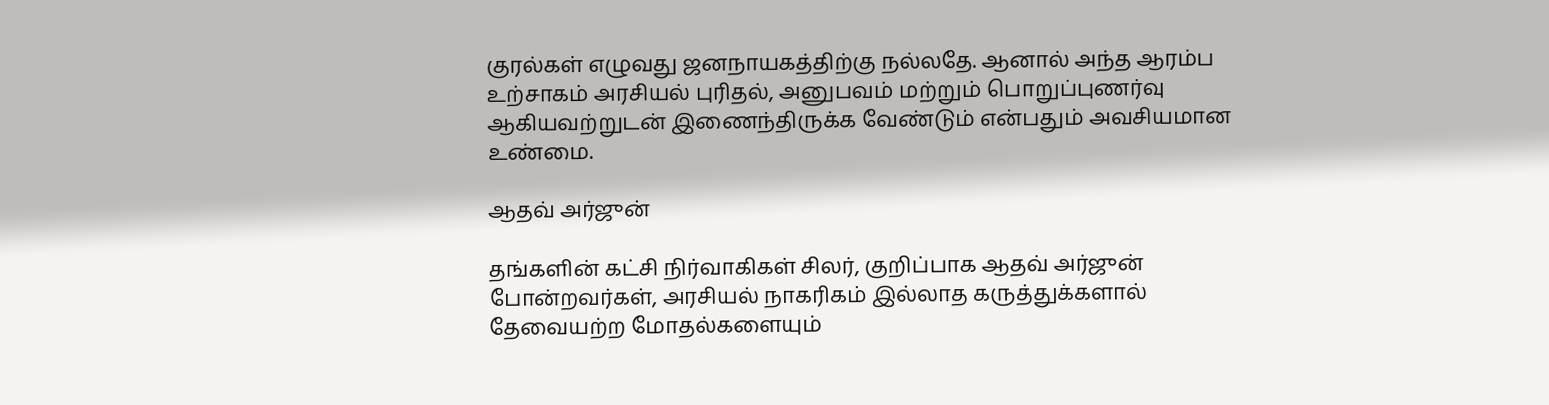குரல்கள் எழுவது ஜனநாயகத்திற்கு நல்லதே. ஆனால் அந்த ஆரம்ப உற்சாகம் அரசியல் புரிதல், அனுபவம் மற்றும் பொறுப்புணர்வு ஆகியவற்றுடன் இணைந்திருக்க வேண்டும் என்பதும் அவசியமான உண்மை.

ஆதவ் அர்ஜுன்

தங்களின் கட்சி நிர்வாகிகள் சிலர், குறிப்பாக ஆதவ் அர்ஜுன் போன்றவர்கள், அரசியல் நாகரிகம் இல்லாத கருத்துக்களால் தேவையற்ற மோதல்களையும்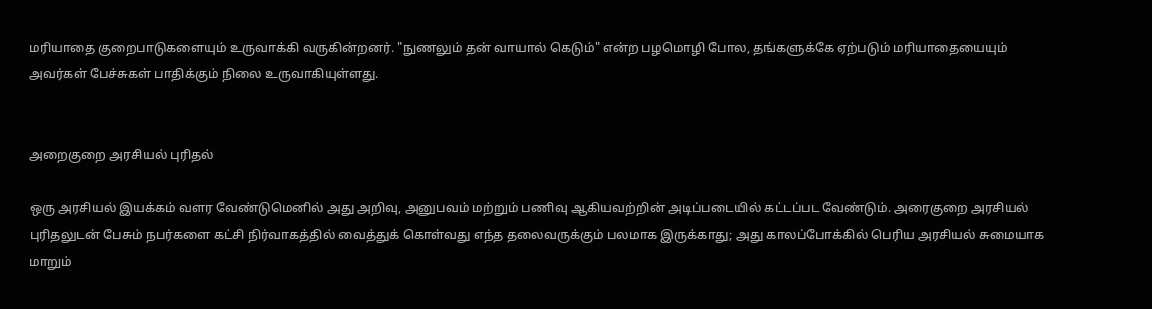மரியாதை குறைபாடுகளையும் உருவாக்கி வருகின்றனர். "நுணலும் தன் வாயால் கெடும்" என்ற பழமொழி போல, தங்களுக்கே ஏற்படும் மரியாதையையும் அவர்கள் பேச்சுகள் பாதிக்கும் நிலை உருவாகியுள்ளது.


அறைகுறை அரசியல் புரிதல்

ஒரு அரசியல் இயக்கம் வளர வேண்டுமெனில் அது அறிவு, அனுபவம் மற்றும் பணிவு ஆகியவற்றின் அடிப்படையில் கட்டப்பட வேண்டும். அரைகுறை அரசியல் புரிதலுடன் பேசும் நபர்களை கட்சி நிர்வாகத்தில் வைத்துக் கொள்வது எந்த தலைவருக்கும் பலமாக இருக்காது; அது காலப்போக்கில் பெரிய அரசியல் சுமையாக மாறும்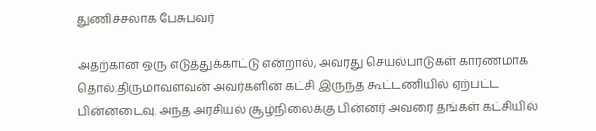துணிச்சலாக பேசுபவர்

அதற்கான ஒரு எடுத்துக்காட்டு என்றால், அவரது செயல்பாடுகள் காரணமாக தொல்.திருமாவளவன் அவர்களின் கட்சி இருந்த கூட்டணியில் ஏற்பட்ட பின்னடைவு. அந்த அரசியல் சூழ்நிலைக்கு பின்னர் அவரை தங்கள் கட்சியில்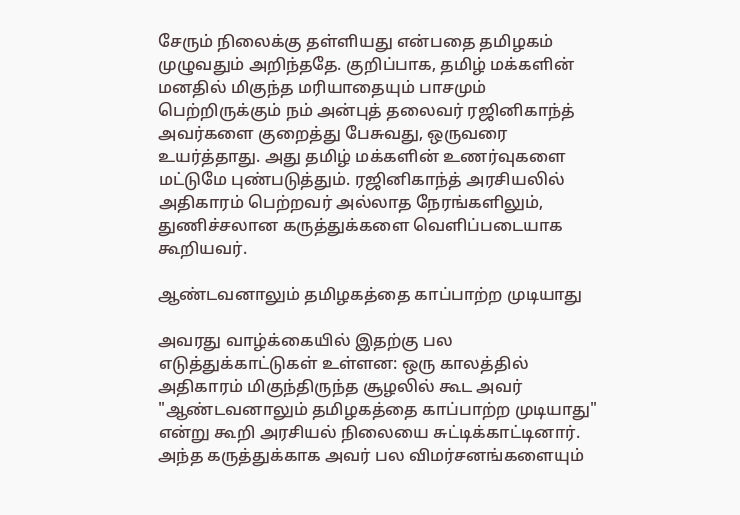சேரும் நிலைக்கு தள்ளியது என்பதை தமிழகம் முழுவதும் அறிந்ததே. குறிப்பாக, தமிழ் மக்களின் மனதில் மிகுந்த மரியாதையும் பாசமும் பெற்றிருக்கும் நம் அன்புத் தலைவர் ரஜினிகாந்த் அவர்களை குறைத்து பேசுவது, ஒருவரை உயர்த்தாது. அது தமிழ் மக்களின் உணர்வுகளை மட்டுமே புண்படுத்தும். ரஜினிகாந்த் அரசியலில் அதிகாரம் பெற்றவர் அல்லாத நேரங்களிலும், துணிச்சலான கருத்துக்களை வெளிப்படையாக கூறியவர்.

ஆண்டவனாலும் தமிழகத்தை காப்பாற்ற முடியாது

அவரது வாழ்க்கையில் இதற்கு பல எடுத்துக்காட்டுகள் உள்ளன: ஒரு காலத்தில் அதிகாரம் மிகுந்திருந்த சூழலில் கூட அவர் "ஆண்டவனாலும் தமிழகத்தை காப்பாற்ற முடியாது" என்று கூறி அரசியல் நிலையை சுட்டிக்காட்டினார். அந்த கருத்துக்காக அவர் பல விமர்சனங்களையும்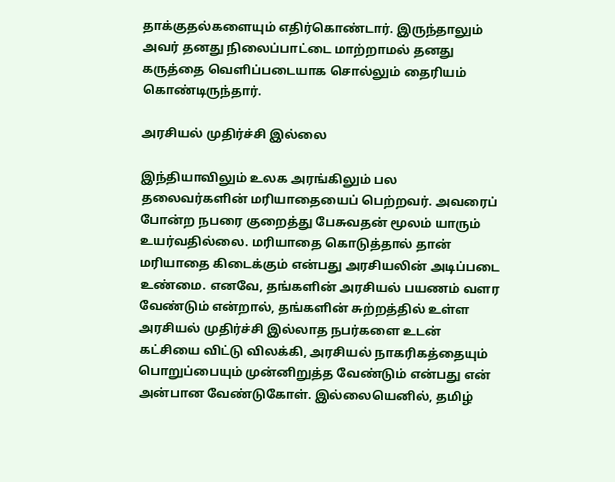தாக்குதல்களையும் எதிர்கொண்டார். இருந்தாலும் அவர் தனது நிலைப்பாட்டை மாற்றாமல் தனது கருத்தை வெளிப்படையாக சொல்லும் தைரியம் கொண்டிருந்தார்.

அரசியல் முதிர்ச்சி இல்லை

இந்தியாவிலும் உலக அரங்கிலும் பல தலைவர்களின் மரியாதையைப் பெற்றவர். அவரைப் போன்ற நபரை குறைத்து பேசுவதன் மூலம் யாரும் உயர்வதில்லை. மரியாதை கொடுத்தால் தான் மரியாதை கிடைக்கும் என்பது அரசியலின் அடிப்படை உண்மை. எனவே, தங்களின் அரசியல் பயணம் வளர வேண்டும் என்றால், தங்களின் சுற்றத்தில் உள்ள அரசியல் முதிர்ச்சி இல்லாத நபர்களை உடன் கட்சியை விட்டு விலக்கி, அரசியல் நாகரிகத்தையும் பொறுப்பையும் முன்னிறுத்த வேண்டும் என்பது என் அன்பான வேண்டுகோள். இல்லையெனில், தமிழ்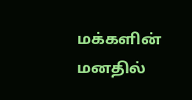மக்களின் மனதில்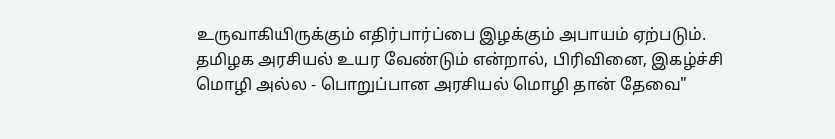உருவாகியிருக்கும் எதிர்பார்ப்பை இழக்கும் அபாயம் ஏற்படும். தமிழக அரசியல் உயர வேண்டும் என்றால், பிரிவினை, இகழ்ச்சி மொழி அல்ல - பொறுப்பான அரசியல் மொழி தான் தேவை"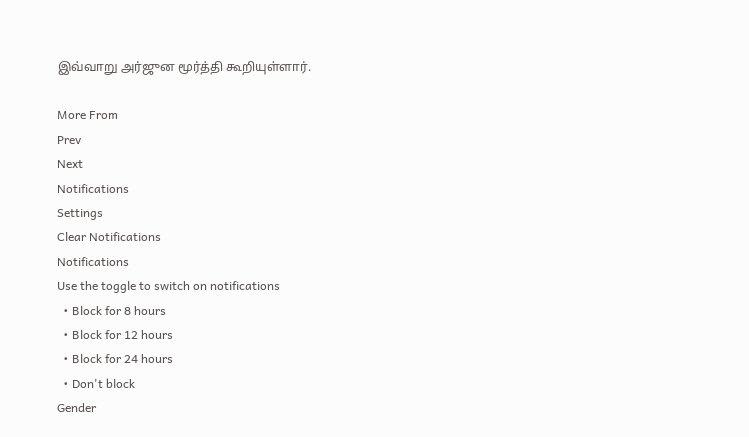இவ்வாறு அர்ஜுன மூர்த்தி கூறியுள்ளார்.

More From
Prev
Next
Notifications
Settings
Clear Notifications
Notifications
Use the toggle to switch on notifications
  • Block for 8 hours
  • Block for 12 hours
  • Block for 24 hours
  • Don't block
Gender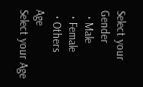Select your Gender
  • Male
  • Female
  • Others
Age
Select your Age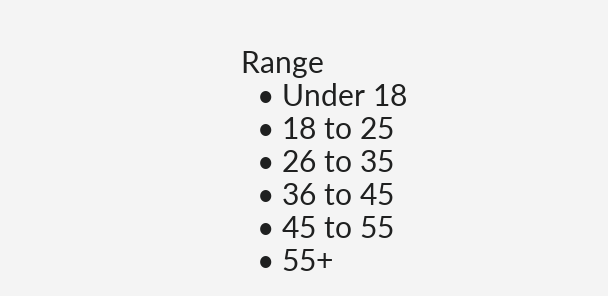Range
  • Under 18
  • 18 to 25
  • 26 to 35
  • 36 to 45
  • 45 to 55
  • 55+